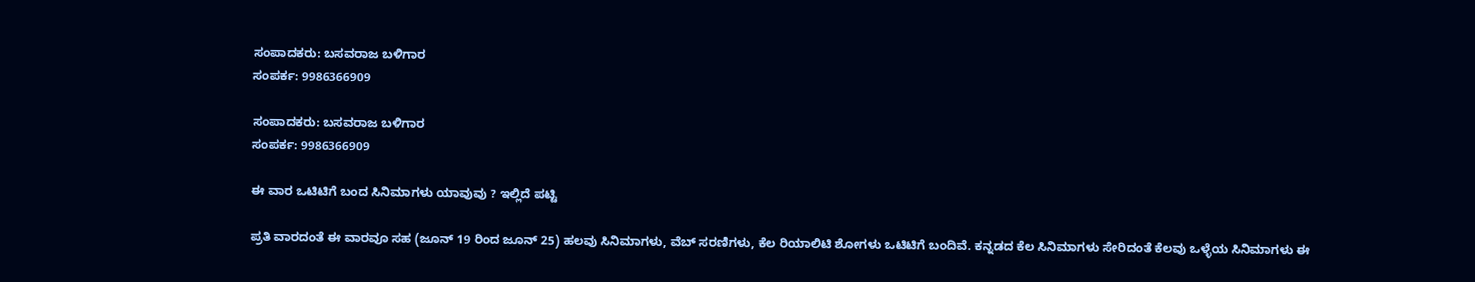ಸಂಪಾದಕರು: ಬಸವರಾಜ ಬಳಿಗಾರ
ಸಂಪರ್ಕ: 9986366909

ಸಂಪಾದಕರು: ಬಸವರಾಜ ಬಳಿಗಾರ
ಸಂಪರ್ಕ: 9986366909

ಈ ವಾರ ಒಟಿಟಿಗೆ ಬಂದ ಸಿನಿಮಾಗಳು ಯಾವುವು ? ಇಲ್ಲಿದೆ ಪಟ್ಟಿ

ಪ್ರತಿ ವಾರದಂತೆ ಈ ವಾರವೂ ಸಹ (ಜೂನ್ 19 ರಿಂದ ಜೂನ್ 25) ಹಲವು ಸಿನಿಮಾಗಳು, ವೆಬ್ ಸರಣಿಗಳು, ಕೆಲ ರಿಯಾಲಿಟಿ ಶೋಗಳು ಒಟಿಟಿಗೆ ಬಂದಿವೆ. ಕನ್ನಡದ ಕೆಲ ಸಿನಿಮಾಗಳು ಸೇರಿದಂತೆ ಕೆಲವು ಒಳ್ಳೆಯ ಸಿನಿಮಾಗಳು ಈ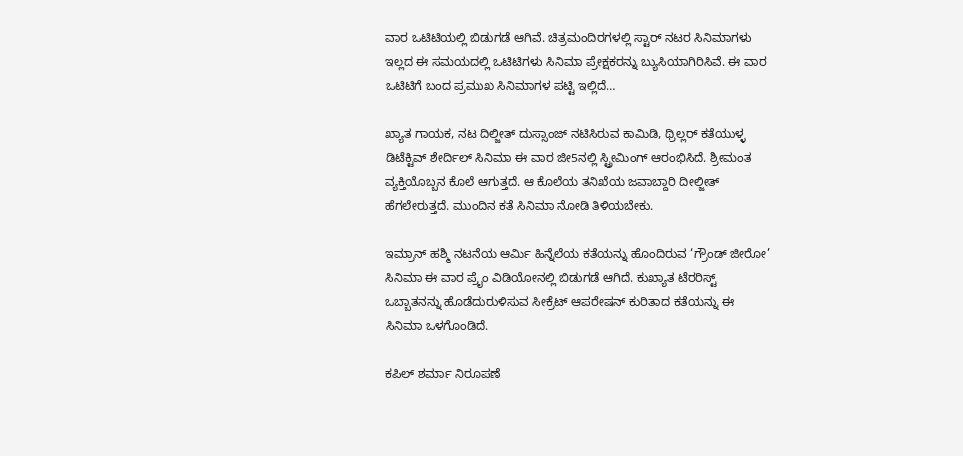ವಾರ ಒಟಿಟಿಯಲ್ಲಿ ಬಿಡುಗಡೆ ಆಗಿವೆ. ಚಿತ್ರಮಂದಿರಗಳಲ್ಲಿ ಸ್ಟಾರ್ ನಟರ ಸಿನಿಮಾಗಳು ಇಲ್ಲದ ಈ ಸಮಯದಲ್ಲಿ ಒಟಿಟಿಗಳು ಸಿನಿಮಾ ಪ್ರೇಕ್ಷಕರನ್ನು ಬ್ಯುಸಿಯಾಗಿರಿಸಿವೆ. ಈ ವಾರ ಒಟಿಟಿಗೆ ಬಂದ ಪ್ರಮುಖ ಸಿನಿಮಾಗಳ ಪಟ್ಟಿ ಇಲ್ಲಿದೆ…

ಖ್ಯಾತ ಗಾಯಕ, ನಟ ದಿಲ್ಜೀತ್ ದುಸ್ಸಾಂಜ್ ನಟಿಸಿರುವ ಕಾಮಿಡಿ, ಥ್ರಿಲ್ಲರ್ ಕತೆಯುಳ್ಳ ಡಿಟೆಕ್ಟಿವ್ ಶೇರ್ದಿಲ್ ಸಿನಿಮಾ ಈ ವಾರ ಜೀ5ನಲ್ಲಿ ಸ್ಟ್ರೀಮಿಂಗ್ ಆರಂಭಿಸಿದೆ. ಶ್ರೀಮಂತ ವ್ಯಕ್ತಿಯೊಬ್ಬನ ಕೊಲೆ ಆಗುತ್ತದೆ. ಆ ಕೊಲೆಯ ತನಿಖೆಯ ಜವಾಬ್ದಾರಿ ದೀಲ್ಜೀತ್ ಹೆಗಲೇರುತ್ತದೆ. ಮುಂದಿನ ಕತೆ ಸಿನಿಮಾ ನೋಡಿ ತಿಳಿಯಬೇಕು.

ಇಮ್ರಾನ್ ಹಶ್ಮಿ ನಟನೆಯ ಆರ್ಮಿ ಹಿನ್ನೆಲೆಯ ಕತೆಯನ್ನು ಹೊಂದಿರುವ ‘ಗ್ರೌಂಡ್ ಜೀರೋ’ ಸಿನಿಮಾ ಈ ವಾರ ಪ್ರೈಂ ವಿಡಿಯೋನಲ್ಲಿ ಬಿಡುಗಡೆ ಆಗಿದೆ. ಕುಖ್ಯಾತ ಟೆರರಿಸ್ಟ್ ಒಬ್ಬಾತನನ್ನು ಹೊಡೆದುರುಳಿಸುವ ಸೀಕ್ರೆಟ್ ಆಪರೇಷನ್ ಕುರಿತಾದ ಕತೆಯನ್ನು ಈ ಸಿನಿಮಾ ಒಳಗೊಂಡಿದೆ.

ಕಪಿಲ್ ಶರ್ಮಾ ನಿರೂಪಣೆ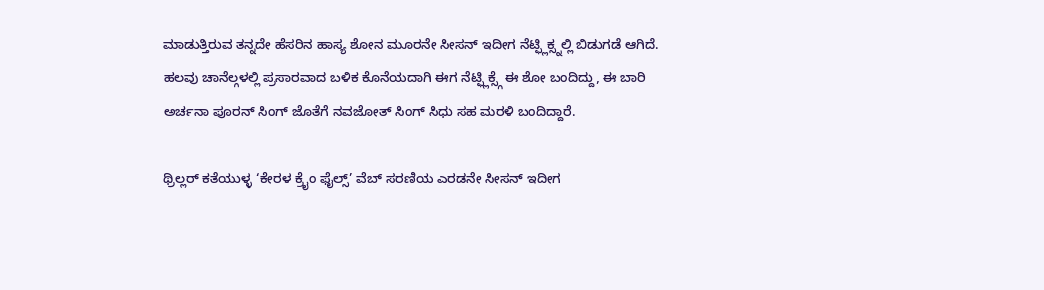ಮಾಡುತ್ತಿರುವ ತನ್ನದೇ ಹೆಸರಿನ ಹಾಸ್ಯ ಶೋನ ಮೂರನೇ ಸೀಸನ್ ಇದೀಗ ನೆಟ್ಫ್ಲಿಕ್ಸ್ನಲ್ಲಿ ಬಿಡುಗಡೆ ಆಗಿದೆ. ಹಲವು ಚಾನೆಲ್ಗಳಲ್ಲಿ ಪ್ರಸಾರವಾದ ಬಳಿಕ ಕೊನೆಯದಾಗಿ ಈಗ ನೆಟ್ಫ್ಲಿಕ್ಸ್ಗೆ ಈ ಶೋ ಬಂದಿದ್ದು, ಈ ಬಾರಿ ಅರ್ಚನಾ ಪೂರನ್ ಸಿಂಗ್ ಜೊತೆಗೆ ನವಜೋತ್ ಸಿಂಗ್ ಸಿಧು ಸಹ ಮರಳಿ ಬಂದಿದ್ದಾರೆ.

ಥ್ರಿಲ್ಲರ್ ಕತೆಯುಳ್ಳ ‘ಕೇರಳ ಕ್ರೈಂ ಫೈಲ್ಸ್’ ವೆಬ್ ಸರಣಿಯ ಎರಡನೇ ಸೀಸನ್ ಇದೀಗ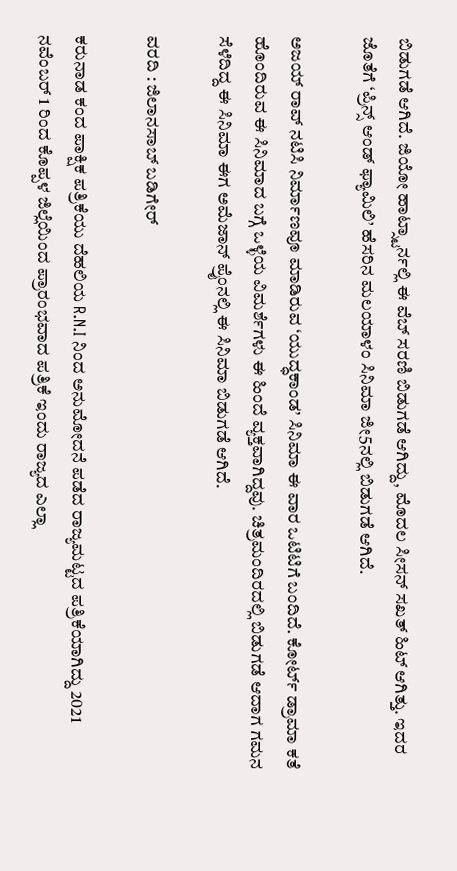ಬಿಡುಗಡೆ ಆಗಿದೆ. ಜಿಯೋ ಹಾಟ್ಸ್ಟಾರ್ನಲ್ಲಿ ಈ ವೆಬ್ ಸರಣಿ ಬಿಡುಗಡೆ ಆಗಿದ್ದು, ಮೊದಲ ಸೀಸನ್ ಸಖತ್ ಹಿಟ್ ಆಗಿತ್ತು. ಇದರ ಜೊತೆಗೆ ‘ಪ್ರಿನ್ಸ್ ಆಂಡ್ ಫ್ಯಾಮಿಲಿ’ ಹೆಸರಿನ ಮಲಯಾಳಂ ಸಿನಿಮಾ ಜೀ5ನಲ್ಲಿ ಬಿಡುಗಡೆ ಆಗಿದೆ.

ಅಜಯ್ ರಾವ್ ನಟಿಸಿ ನಿರ್ಮಾಣವೂ ಮಾಡಿರುವ ‘ಯುದ್ಧಕಾಂಡ’ ಸಿನಿಮಾ ಈ ವಾರ ಒಟಿಟಿಗೆ ಬಂದಿದೆ. ಕೋರ್ಟ್ ಡ್ರಾಮಾ ಕತೆ ಹೊಂದಿರುವ ಈ ಸಿನಿಮಾದ ಬಗ್ಗೆ ಒಳ್ಳೆಯ ವಿಮರ್ಶೆಗಳು ಈ ಹಿಂದೆ ವ್ಯಕ್ತವಾಗಿದ್ದವು. ಚಿತ್ರಮಂದಿರದಲ್ಲಿ ಬಿಡುಗಡೆ ಆದಾಗ ಗಮನ ಸೆಳೆದಿದ್ದ ಈ ಸಿನಿಮಾ ಈಗ ಅಮೆಜಾನ್ ಪ್ರೈಂನಲ್ಲಿ ಈ ಸಿನಿಮಾ ಬಿಡುಗಡೆ ಆಗಿದೆ.

ವರದಿ : ಜಿಲಾನಸಾಬ್ ಬಡಿಗೇರ್

ಕರುನಾಡ ಕಂದ ಪಾಕ್ಷಿಕ ಪತ್ರಿಕೆಯು ದೆಹಲಿಯ R.N.I ನಿಂದ ಅನುಮೋದನೆ ಪಡೆದ ರಾಜ್ಯಮಟ್ಟದ ಪತ್ರಿಕೆಯಾಗಿದ್ದು 2021 ನವೆಂಬರ್ 1 ರಿಂದ ಕೊಪ್ಪಳ ಜಿಲ್ಲೆಯಿಂದ ಪ್ರಾರಂಭವಾದ ಪತ್ರಿಕೆ ಇಂದು ರಾಜ್ಯದ ಎಲ್ಲಾ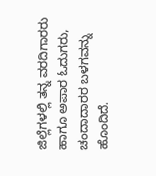ಜಿಲ್ಲೆಗಳಲ್ಲಿ ತನ್ನ ವರದಿಗಾರರು ಹಾಗೂ ಅಪಾರ ಓದುಗರು, ಚಂದಾದಾರರ ಬಳಗವನ್ನು ಹೊಂದಿದೆ.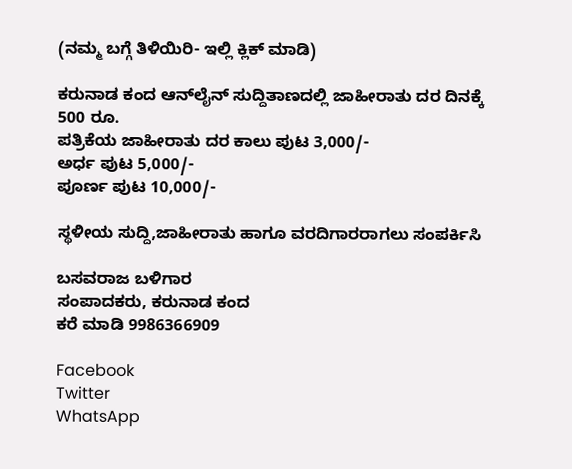(ನಮ್ಮ ಬಗ್ಗೆ ತಿಳಿಯಿರಿ- ಇಲ್ಲಿ ಕ್ಲಿಕ್‌ ಮಾಡಿ)

ಕರುನಾಡ ಕಂದ ಆನ್‌ಲೈನ್‌ ಸುದ್ದಿತಾಣದಲ್ಲಿ ಜಾಹೀರಾತು ದರ ದಿನಕ್ಕೆ 500 ರೂ.
ಪತ್ರಿಕೆಯ ಜಾಹೀರಾತು ದರ ಕಾಲು ಪುಟ 3,000/-
ಅರ್ಧ ಪುಟ 5,000/-
ಪೂರ್ಣ ಪುಟ 10,000/-

ಸ್ಥಳೀಯ ಸುದ್ದಿ,ಜಾಹೀರಾತು ಹಾಗೂ ವರದಿಗಾರರಾಗಲು ಸಂಪರ್ಕಿಸಿ

ಬಸವರಾಜ ಬಳಿಗಾರ
ಸಂಪಾದಕರು, ಕರುನಾಡ ಕಂದ
ಕರೆ ಮಾಡಿ 9986366909

Facebook
Twitter
WhatsApp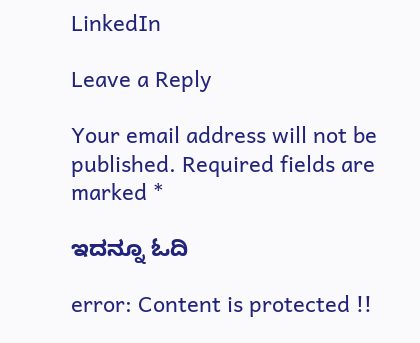LinkedIn

Leave a Reply

Your email address will not be published. Required fields are marked *

ಇದನ್ನೂ ಓದಿ

error: Content is protected !!